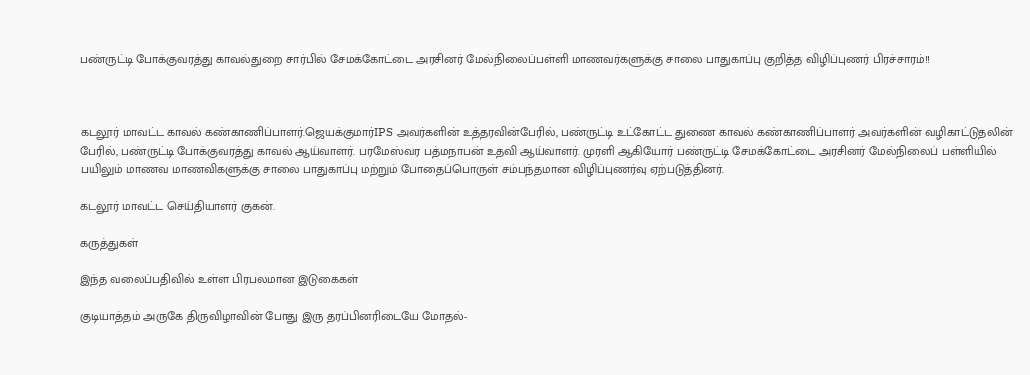பண்ருட்டி போக்குவரத்து காவல்துறை சார்பில் சேமக்கோட்டை அரசினர் மேல்நிலைப்பள்ளி மாணவர்களுக்கு சாலை பாதுகாப்பு குறித்த விழிப்புணர் பிரச்சாரம்!!



கடலூர் மாவட்ட காவல் கண்காணிப்பாளர்.ஜெயக்குமார்IPS அவர்களின் உத்தரவின்பேரில், பண்ருட்டி உட்கோட்ட துணை காவல் கண்காணிப்பாளர் அவர்களின் வழிகாட்டுதலின் பேரில், பண்ருட்டி போக்குவரத்து காவல் ஆய்வாளர். பரமேஸ்வர பத்மநாபன் உதவி ஆய்வாளர். முரளி ஆகியோர் பண்ருட்டி சேமக்கோட்டை அரசினர் மேல்நிலைப் பள்ளியில் பயிலும் மாணவ மாணவிகளுக்கு சாலை பாதுகாப்பு மற்றும் போதைப்பொருள் சம்பந்தமான விழிப்புணர்வு ஏற்படுத்தினர்.

கடலூர் மாவட்ட செய்தியாளர் குகன்.

கருத்துகள்

இந்த வலைப்பதிவில் உள்ள பிரபலமான இடுகைகள்

குடியாத்தம் அருகே திருவிழாவின் போது இரு தரப்பினரிடையே மோதல்-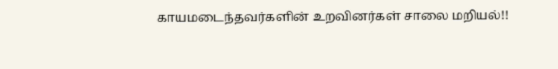காயமடைந்தவர்களின் உறவினர்கள் சாலை மறியல்!!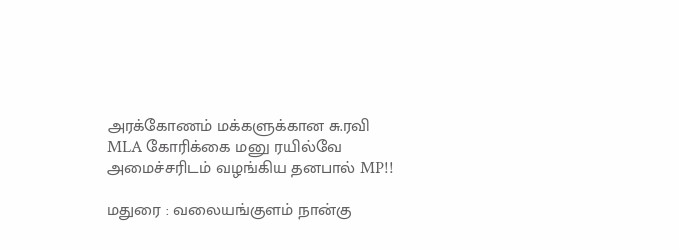அரக்கோணம் மக்களுக்கான சு.ரவி MLA கோரிக்கை மனு ரயில்வே அமைச்சரிடம் வழங்கிய தனபால் MP!!

மதுரை : வலையங்குளம் நான்கு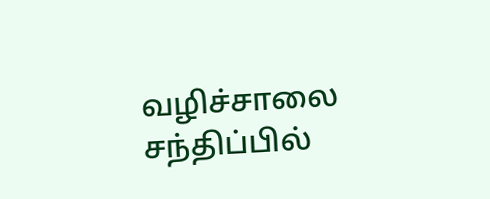வழிச்சாலை சந்திப்பில்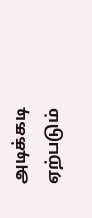அடிக்கடி ஏற்படும்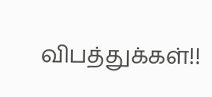விபத்துக்கள்!!